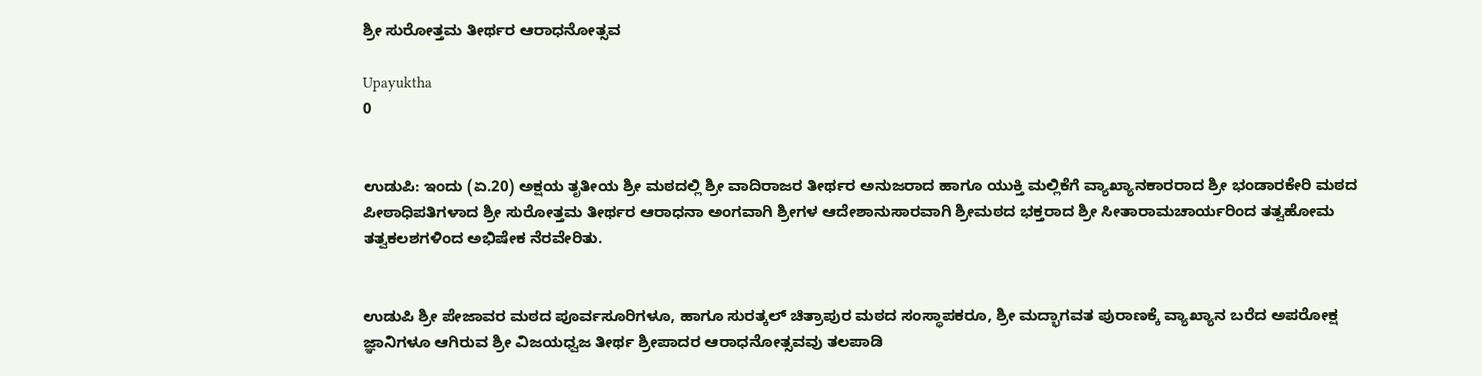ಶ್ರೀ ಸುರೋತ್ತಮ ತೀರ್ಥರ ಆರಾಧನೋತ್ಸವ

Upayuktha
0


ಉಡುಪಿ: ಇಂದು (ಏ.20) ಅಕ್ಷಯ ತೃತೀಯ ಶ್ರೀ ಮಠದಲ್ಲಿ ಶ್ರೀ ವಾದಿರಾಜರ ತೀರ್ಥರ ಅನುಜರಾದ ಹಾಗೂ ಯುಕ್ತಿ ಮಲ್ಲಿಕೆಗೆ ವ್ಯಾಖ್ಯಾನಕಾರರಾದ ಶ್ರೀ ಭಂಡಾರಕೇರಿ ಮಠದ ಪೀಠಾಧಿಪತಿಗಳಾದ ಶ್ರೀ ಸುರೋತ್ತಮ ತೀರ್ಥರ ಆರಾಧನಾ ಅಂಗವಾಗಿ ಶ್ರೀಗಳ ಆದೇಶಾನುಸಾರವಾಗಿ ಶ್ರೀಮಠದ ಭಕ್ತರಾದ ಶ್ರೀ ಸೀತಾರಾಮಚಾರ್ಯರಿಂದ ತತ್ವಹೋಮ ತತ್ವಕಲಶಗಳಿಂದ ಅಭಿಷೇಕ ನೆರವೇರಿತು.


ಉಡುಪಿ ಶ್ರೀ ಪೇಜಾವರ ಮಠದ ಪೂರ್ವಸೂರಿಗಳೂ, ಹಾಗೂ ಸುರತ್ಕಲ್ ಚಿತ್ರಾಪುರ ಮಠದ ಸಂಸ್ಥಾಪಕರೂ, ಶ್ರೀ ಮದ್ಭಾಗವತ ಪುರಾಣಕ್ಕೆ ವ್ಯಾಖ್ಯಾನ ಬರೆದ ಅಪರೋಕ್ಷ ಜ್ಞಾನಿಗಳೂ ಆಗಿರುವ ಶ್ರೀ ವಿಜಯಧ್ವಜ ತೀರ್ಥ ಶ್ರೀಪಾದರ ಆರಾಧನೋತ್ಸವವು ತಲಪಾಡಿ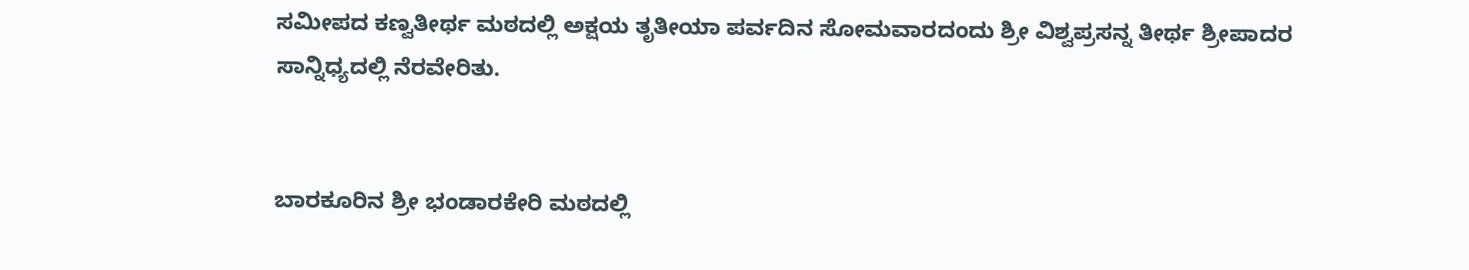ಸಮೀಪದ ಕಣ್ವತೀರ್ಥ ಮಠದಲ್ಲಿ ಅಕ್ಷಯ ತೃತೀಯಾ ಪರ್ವದಿನ ಸೋಮವಾರದಂದು ಶ್ರೀ ವಿಶ್ವಪ್ರಸನ್ನ ತೀರ್ಥ ಶ್ರೀಪಾದರ ಸಾನ್ನಿಧ್ಯದಲ್ಲಿ ನೆರವೇರಿತು.


ಬಾರಕೂರಿನ ಶ್ರೀ ಭಂಡಾರಕೇರಿ ಮಠದಲ್ಲಿ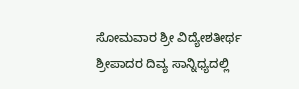ಸೋಮವಾರ ಶ್ರೀ ವಿದ್ಯೇಶತೀರ್ಥ ಶ್ರೀಪಾದರ ದಿವ್ಯ ಸಾನ್ನಿಧ್ಯದಲ್ಲಿ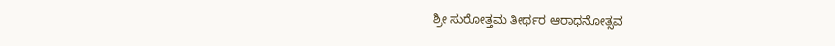ಶ್ರೀ ಸುರೋತ್ತಮ ತೀರ್ಥರ ಆರಾಧನೋತ್ಸವ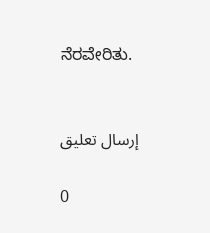ನೆರವೇರಿತು.


إرسال تعليق

0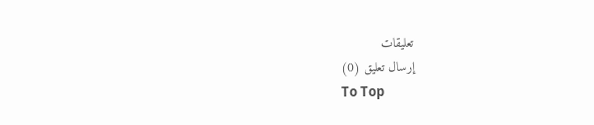تعليقات
إرسال تعليق (0)
To Top